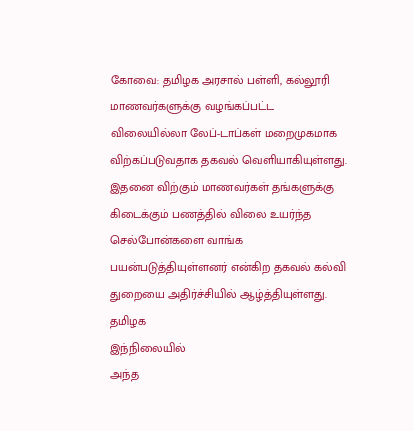கோவை: தமிழக அரசால் பள்ளி, கல்லூரி மாணவர்களுக்கு வழங்கப்பட்ட விலையில்லா லேப்-டாப்கள் மறைமுகமாக விற்கப்படுவதாக தகவல் வெளியாகியுள்ளது. இதனை விற்கும் மாணவர்கள் தங்களுக்கு கிடைக்கும் பணத்தில் விலை உயர்ந்த செல்போன்களை வாங்க பயன்படுத்தியுள்ளனர் என்கிற தகவல் கல்வி துறையை அதிர்ச்சியில் ஆழ்த்தியுள்ளது.
தமிழக
இந்நிலையில்
அந்த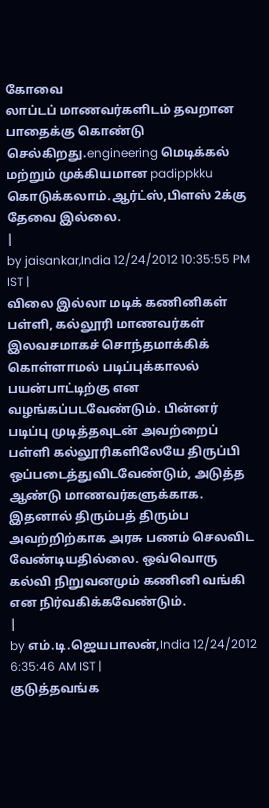கோவை
லாப்டப் மாணவர்களிடம் தவறான பாதைக்கு கொண்டு செல்கிறது.engineering மெடிக்கல் மற்றும் முக்கியமான padippkku கொடுக்கலாம்.ஆர்ட்ஸ்,பிளஸ் 2க்கு தேவை இல்லை.
|
by jaisankar,India 12/24/2012 10:35:55 PM IST |
விலை இல்லா மடிக் கணினிகள் பள்ளி, கல்லூரி மாணவர்கள் இலவசமாகச் சொந்தமாக்கிக் கொள்ளாமல் படிப்புக்காலல் பயன்பாட்டிற்கு என வழங்கப்படவேண்டும். பின்னர் படிப்பு முடித்தவுடன் அவற்றைப் பள்ளி கல்லூரிகளிலேயே திருப்பி ஒப்படைத்துவிடவேண்டும், அடுத்த ஆண்டு மாணவர்களுக்காக. இதனால் திரும்பத் திரும்ப அவற்றிற்காக அரசு பணம் செலவிட வேண்டியதில்லை. ஒவ்வொரு கல்வி நிறுவனமும் கணினி வங்கி என நிர்வகிக்கவேண்டும்.
|
by எம்.டி.ஜெயபாலன்,India 12/24/2012 6:35:46 AM IST |
குடுத்தவங்க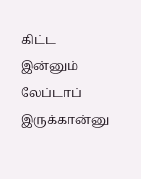கிட்ட இன்னும் லேப்டாப் இருக்கான்னு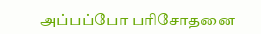அப்பப்போ பரிசோதனை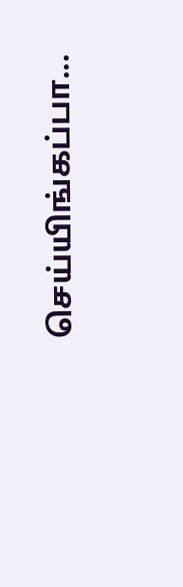செய்யிங்கப்பா...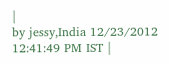|
by jessy,India 12/23/2012 12:41:49 PM IST |